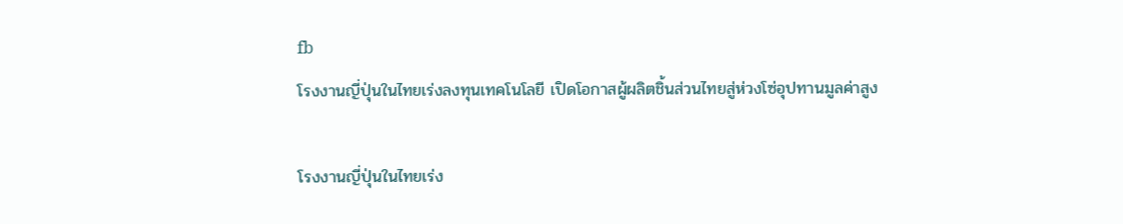fb
โรงงานญี่ปุ่นในไทยเร่งลงทุนเทคโนโลยี เปิดโอกาสผู้ผลิตชิ้นส่วนไทยสู่ห่วงโซ่อุปทานมูลค่าสูง

โรงงานญี่ปุ่นในไทยเร่ง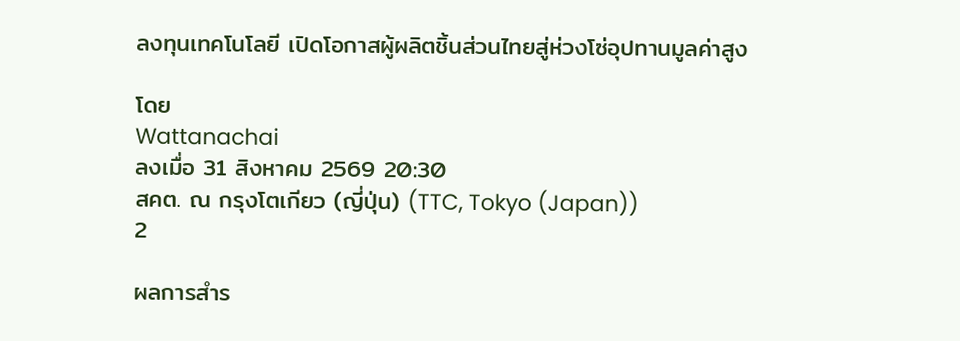ลงทุนเทคโนโลยี เปิดโอกาสผู้ผลิตชิ้นส่วนไทยสู่ห่วงโซ่อุปทานมูลค่าสูง

โดย
Wattanachai
ลงเมื่อ 31 สิงหาคม 2569 20:30
สคต. ณ กรุงโตเกียว (ญี่ปุ่น) (TTC, Tokyo (Japan))
2

ผลการสำร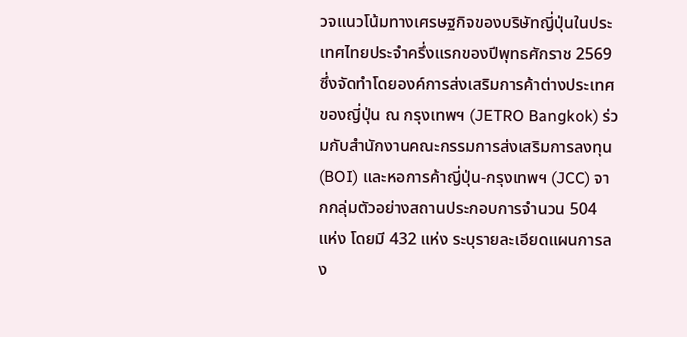วจแนวโน้มทางเศรษฐกิจของบริษัทญี่ปุ่นในประเทศไทยประจำครึ่งแรกของปีพุทธศักราช 2569 ซึ่งจัดทำโดยองค์การส่งเสริมการค้าต่างประเทศของญี่ปุ่น ณ กรุงเทพฯ (JETRO Bangkok) ร่วมกับสำนักงานคณะกรรมการส่งเสริมการลงทุน (BOI) และหอการค้าญี่ปุ่น-กรุงเทพฯ (JCC) จากกลุ่มตัวอย่างสถานประกอบการจำนวน 504 แห่ง โดยมี 432 แห่ง ระบุรายละเอียดแผนการลง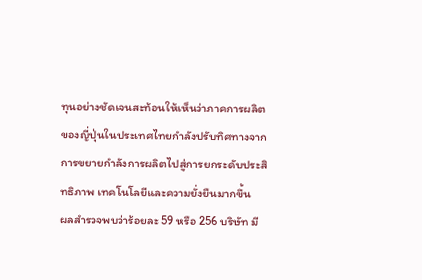ทุนอย่างชัดเจนสะท้อนให้เห็นว่าภาคการผลิตของญี่ปุ่นในประเทศไทยกำลังปรับทิศทางจากการขยายกำลังการผลิตไปสู่การยกระดับประสิทธิภาพ เทคโนโลยีและความยั่งยืนมากขึ้น
ผลสำรวจพบว่าร้อยละ 59 หรือ 256 บริษัท มี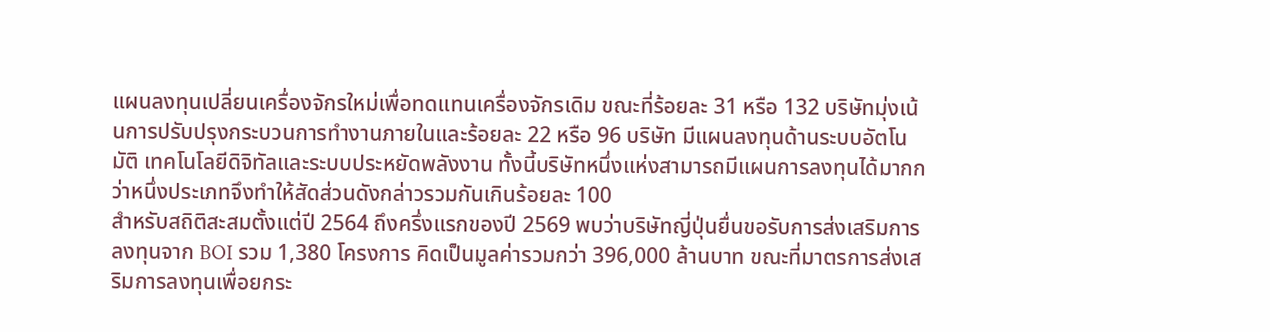แผนลงทุนเปลี่ยนเครื่องจักรใหม่เพื่อทดแทนเครื่องจักรเดิม ขณะที่ร้อยละ 31 หรือ 132 บริษัทมุ่งเน้นการปรับปรุงกระบวนการทำงานภายในและร้อยละ 22 หรือ 96 บริษัท มีแผนลงทุนด้านระบบอัตโนมัติ เทคโนโลยีดิจิทัลและระบบประหยัดพลังงาน ทั้งนี้บริษัทหนึ่งแห่งสามารถมีแผนการลงทุนได้มากกว่าหนึ่งประเภทจึงทำให้สัดส่วนดังกล่าวรวมกันเกินร้อยละ 100
สำหรับสถิติสะสมตั้งแต่ปี 2564 ถึงครึ่งแรกของปี 2569 พบว่าบริษัทญี่ปุ่นยื่นขอรับการส่งเสริมการลงทุนจาก BOI รวม 1,380 โครงการ คิดเป็นมูลค่ารวมกว่า 396,000 ล้านบาท ขณะที่มาตรการส่งเสริมการลงทุนเพื่อยกระ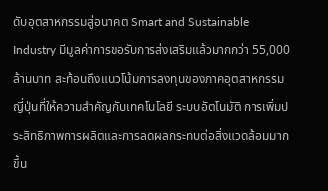ดับอุตสาหกรรมสู่อนาคต Smart and Sustainable Industry มีมูลค่าการขอรับการส่งเสริมแล้วมากกว่า 55,000 ล้านบาท สะท้อนถึงแนวโน้มการลงทุนของภาคอุตสาหกรรมญี่ปุ่นที่ให้ความสำคัญกับเทคโนโลยี ระบบอัตโนมัติ การเพิ่มประสิทธิภาพการผลิตและการลดผลกระทบต่อสิ่งแวดล้อมมากขึ้น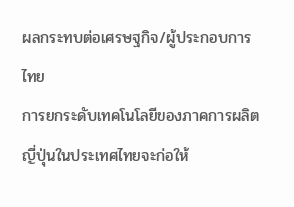ผลกระทบต่อเศรษฐกิจ/ผู้ประกอบการไทย
การยกระดับเทคโนโลยีของภาคการผลิตญี่ปุ่นในประเทศไทยจะก่อให้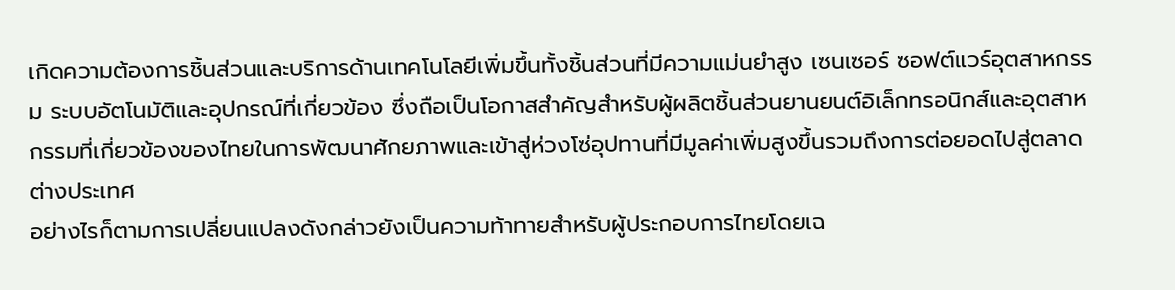เกิดความต้องการชิ้นส่วนและบริการด้านเทคโนโลยีเพิ่มขึ้นทั้งชิ้นส่วนที่มีความแม่นยำสูง เซนเซอร์ ซอฟต์แวร์อุตสาหกรรม ระบบอัตโนมัติและอุปกรณ์ที่เกี่ยวข้อง ซึ่งถือเป็นโอกาสสำคัญสำหรับผู้ผลิตชิ้นส่วนยานยนต์อิเล็กทรอนิกส์และอุตสาหกรรมที่เกี่ยวข้องของไทยในการพัฒนาศักยภาพและเข้าสู่ห่วงโซ่อุปทานที่มีมูลค่าเพิ่มสูงขึ้นรวมถึงการต่อยอดไปสู่ตลาดต่างประเทศ
อย่างไรก็ตามการเปลี่ยนแปลงดังกล่าวยังเป็นความท้าทายสำหรับผู้ประกอบการไทยโดยเฉ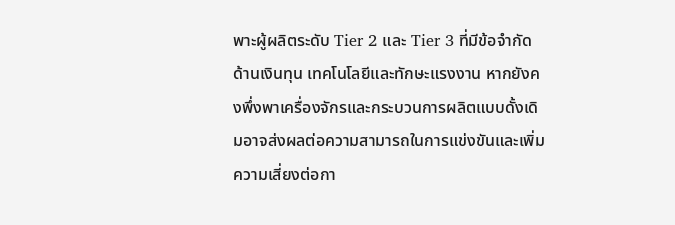พาะผู้ผลิตระดับ Tier 2 และ Tier 3 ที่มีข้อจำกัดด้านเงินทุน เทคโนโลยีและทักษะแรงงาน หากยังคงพึ่งพาเครื่องจักรและกระบวนการผลิตแบบดั้งเดิมอาจส่งผลต่อความสามารถในการแข่งขันและเพิ่มความเสี่ยงต่อกา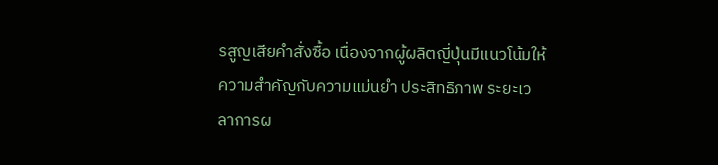รสูญเสียคำสั่งซื้อ เนื่องจากผู้ผลิตญี่ปุ่นมีแนวโน้มให้ความสำคัญกับความแม่นยำ ประสิทธิภาพ ระยะเวลาการผ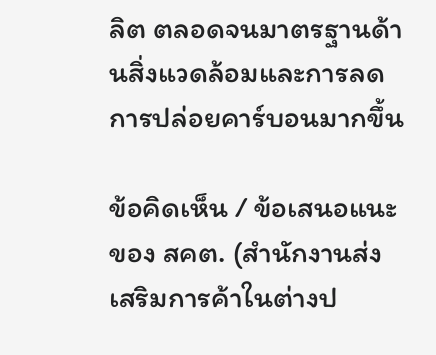ลิต ตลอดจนมาตรฐานด้านสิ่งแวดล้อมและการลดการปล่อยคาร์บอนมากขึ้น

ข้อคิดเห็น / ข้อเสนอแนะของ สคต. (สำนักงานส่งเสริมการค้าในต่างป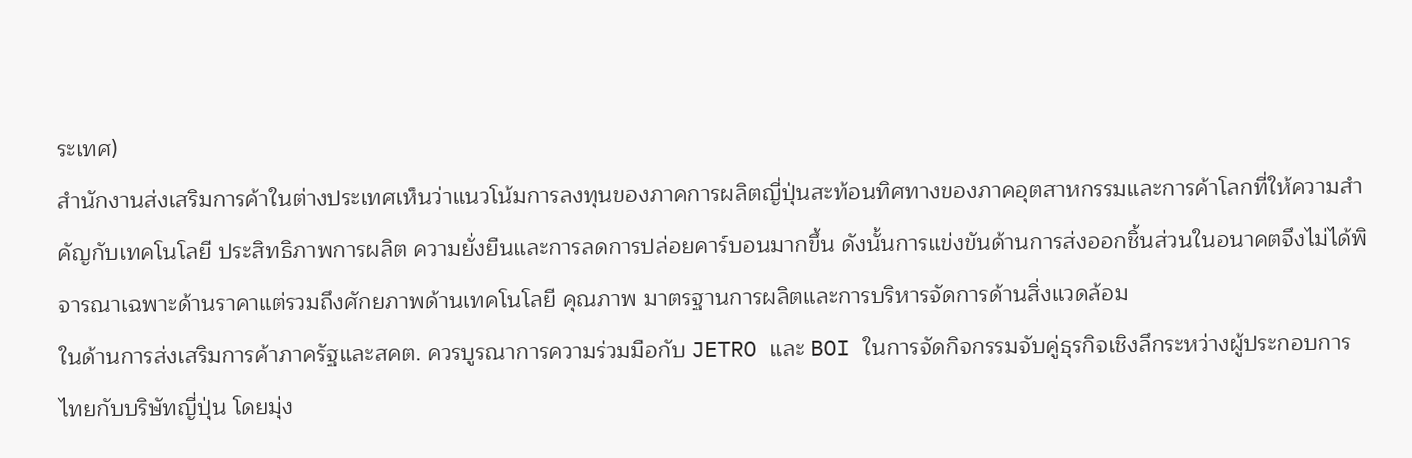ระเทศ)
สำนักงานส่งเสริมการค้าในต่างประเทศเห็นว่าแนวโน้มการลงทุนของภาคการผลิตญี่ปุ่นสะท้อนทิศทางของภาคอุตสาหกรรมและการค้าโลกที่ให้ความสำคัญกับเทคโนโลยี ประสิทธิภาพการผลิต ความยั่งยืนและการลดการปล่อยคาร์บอนมากขึ้น ดังนั้นการแข่งขันด้านการส่งออกชิ้นส่วนในอนาคตจึงไม่ได้พิจารณาเฉพาะด้านราคาแต่รวมถึงศักยภาพด้านเทคโนโลยี คุณภาพ มาตรฐานการผลิตและการบริหารจัดการด้านสิ่งแวดล้อม
ในด้านการส่งเสริมการค้าภาครัฐและสคต. ควรบูรณาการความร่วมมือกับ JETRO และ BOI ในการจัดกิจกรรมจับคู่ธุรกิจเชิงลึกระหว่างผู้ประกอบการไทยกับบริษัทญี่ปุ่น โดยมุ่ง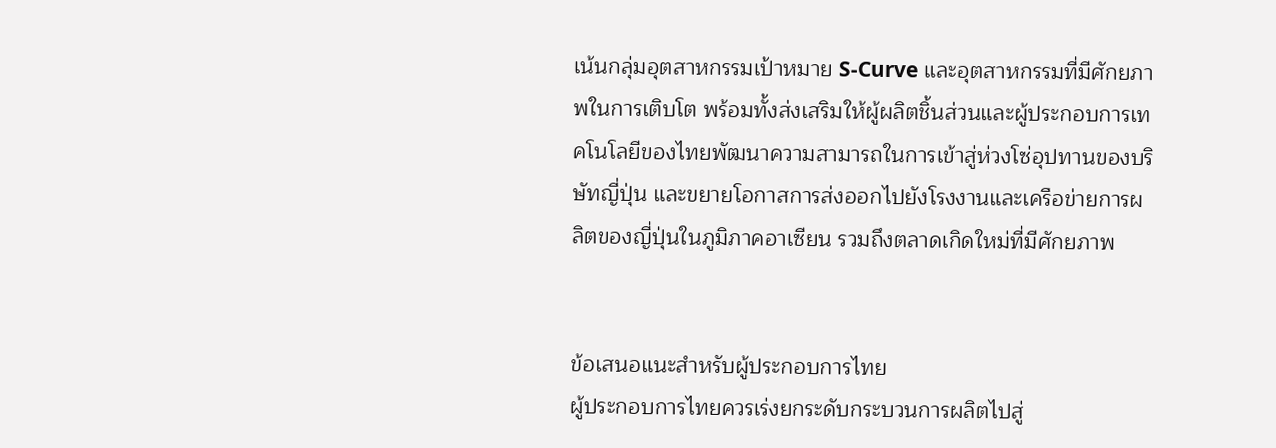เน้นกลุ่มอุตสาหกรรมเป้าหมาย S-Curve และอุตสาหกรรมที่มีศักยภาพในการเติบโต พร้อมทั้งส่งเสริมให้ผู้ผลิตชิ้นส่วนและผู้ประกอบการเทคโนโลยีของไทยพัฒนาความสามารถในการเข้าสู่ห่วงโซ่อุปทานของบริษัทญี่ปุ่น และขยายโอกาสการส่งออกไปยังโรงงานและเครือข่ายการผลิตของญี่ปุ่นในภูมิภาคอาเซียน รวมถึงตลาดเกิดใหม่ที่มีศักยภาพ


ข้อเสนอแนะสำหรับผู้ประกอบการไทย
ผู้ประกอบการไทยควรเร่งยกระดับกระบวนการผลิตไปสู่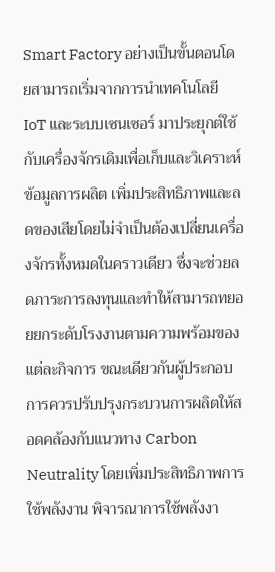Smart Factory อย่างเป็นขั้นตอนโดยสามารถเริ่มจากการนำเทคโนโลยี IoT และระบบเซนเซอร์ มาประยุกต์ใช้กับเครื่องจักรเดิมเพื่อเก็บและวิเคราะห์ข้อมูลการผลิต เพิ่มประสิทธิภาพและลดของเสียโดยไม่จำเป็นต้องเปลี่ยนเครื่องจักรทั้งหมดในคราวเดียว ซึ่งจะช่วยลดภาระการลงทุนและทำให้สามารถทยอยยกระดับโรงงานตามความพร้อมของแต่ละกิจการ ขณะเดียวกันผู้ประกอบการควรปรับปรุงกระบวนการผลิตให้สอดคล้องกับแนวทาง Carbon Neutrality โดยเพิ่มประสิทธิภาพการใช้พลังงาน พิจารณาการใช้พลังงา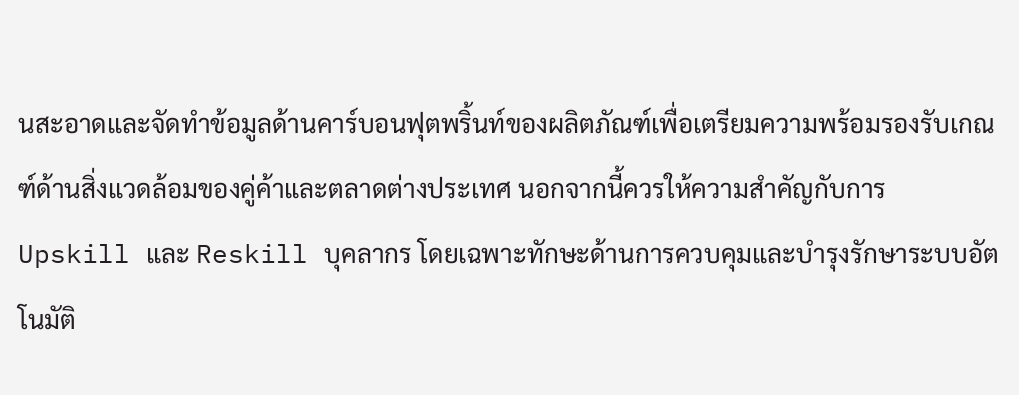นสะอาดและจัดทำข้อมูลด้านคาร์บอนฟุตพริ้นท์ของผลิตภัณฑ์เพื่อเตรียมความพร้อมรองรับเกณฑ์ด้านสิ่งแวดล้อมของคู่ค้าและตลาดต่างประเทศ นอกจากนี้ควรให้ความสำคัญกับการ Upskill และ Reskill บุคลากร โดยเฉพาะทักษะด้านการควบคุมและบำรุงรักษาระบบอัตโนมัติ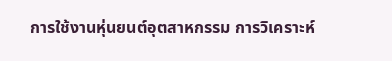การใช้งานหุ่นยนต์อุตสาหกรรม การวิเคราะห์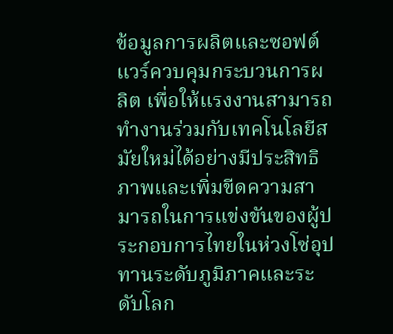ข้อมูลการผลิตและซอฟต์แวร์ควบคุมกระบวนการผลิต เพื่อให้แรงงานสามารถทำงานร่วมกับเทคโนโลยีสมัยใหม่ได้อย่างมีประสิทธิภาพและเพิ่มขีดความสามารถในการแข่งขันของผู้ประกอบการไทยในห่วงโซ่อุปทานระดับภูมิภาคและระดับโลก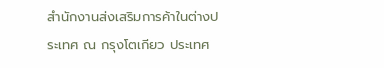สำนักงานส่งเสริมการค้าในต่างประเทศ ณ กรุงโตเกียว ประเทศ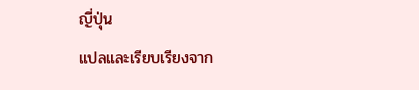ญี่ปุ่น
แปลและเรียบเรียงจาก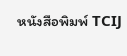หนังสือพิมพ์ TCIJ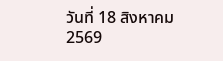วันที่ 18 สิงหาคม 2569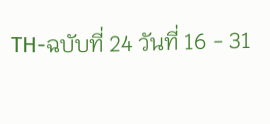TH-ฉบับที่ 24 วันที่ 16 - 31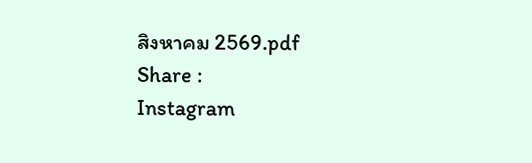สิงหาคม 2569.pdf
Share :
Instagram